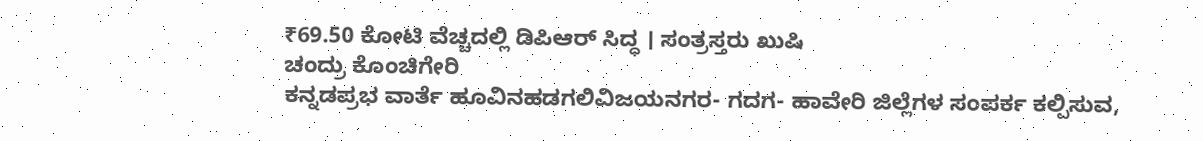₹69.50 ಕೋಟಿ ವೆಚ್ಚದಲ್ಲಿ ಡಿಪಿಆರ್ ಸಿದ್ಧ । ಸಂತ್ರಸ್ತರು ಖುಷಿ
ಚಂದ್ರು ಕೊಂಚಿಗೇರಿ
ಕನ್ನಡಪ್ರಭ ವಾರ್ತೆ ಹೂವಿನಹಡಗಲಿವಿಜಯನಗರ- ಗದಗ- ಹಾವೇರಿ ಜಿಲ್ಲೆಗಳ ಸಂಪರ್ಕ ಕಲ್ಪಿಸುವ,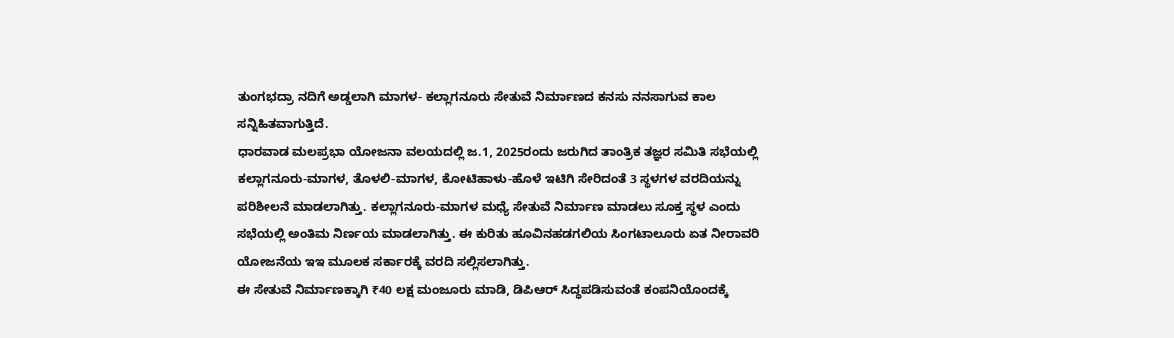ತುಂಗಭದ್ರಾ ನದಿಗೆ ಅಡ್ಡಲಾಗಿ ಮಾಗಳ- ಕಲ್ಲಾಗನೂರು ಸೇತುವೆ ನಿರ್ಮಾಣದ ಕನಸು ನನಸಾಗುವ ಕಾಲ ಸನ್ನಿಹಿತವಾಗುತ್ತಿದೆ.
ಧಾರವಾಡ ಮಲಪ್ರಭಾ ಯೋಜನಾ ವಲಯದಲ್ಲಿ ಜ.1, 2025ರಂದು ಜರುಗಿದ ತಾಂತ್ರಿಕ ತಜ್ಞರ ಸಮಿತಿ ಸಭೆಯಲ್ಲಿ ಕಲ್ಲಾಗನೂರು-ಮಾಗಳ, ತೊಳಲಿ-ಮಾಗಳ, ಕೋಟಿಹಾಳು-ಹೊಳೆ ಇಟಿಗಿ ಸೇರಿದಂತೆ 3 ಸ್ಥಳಗಳ ವರದಿಯನ್ನು ಪರಿಶೀಲನೆ ಮಾಡಲಾಗಿತ್ತು. ಕಲ್ಲಾಗನೂರು-ಮಾಗಳ ಮಧ್ಯೆ ಸೇತುವೆ ನಿರ್ಮಾಣ ಮಾಡಲು ಸೂಕ್ತ ಸ್ಥಳ ಎಂದು ಸಭೆಯಲ್ಲಿ ಅಂತಿಮ ನಿರ್ಣಯ ಮಾಡಲಾಗಿತ್ತು. ಈ ಕುರಿತು ಹೂವಿನಹಡಗಲಿಯ ಸಿಂಗಟಾಲೂರು ಏತ ನೀರಾವರಿ ಯೋಜನೆಯ ಇಇ ಮೂಲಕ ಸರ್ಕಾರಕ್ಕೆ ವರದಿ ಸಲ್ಲಿಸಲಾಗಿತ್ತು.
ಈ ಸೇತುವೆ ನಿರ್ಮಾಣಕ್ಕಾಗಿ ₹40 ಲಕ್ಷ ಮಂಜೂರು ಮಾಡಿ, ಡಿಪಿಆರ್ ಸಿದ್ಧಪಡಿಸುವಂತೆ ಕಂಪನಿಯೊಂದಕ್ಕೆ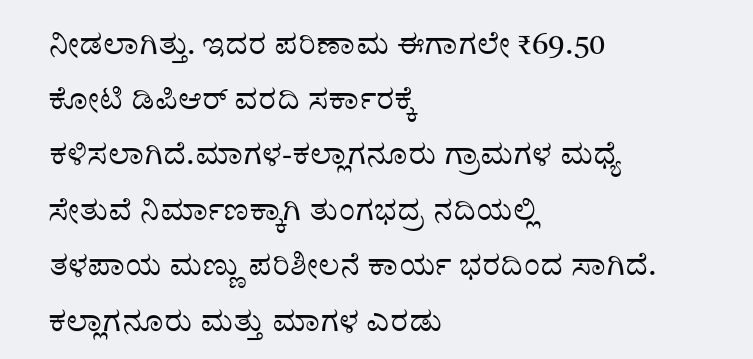ನೀಡಲಾಗಿತ್ತು. ಇದರ ಪರಿಣಾಮ ಈಗಾಗಲೇ ₹69.50 ಕೋಟಿ ಡಿಪಿಆರ್ ವರದಿ ಸರ್ಕಾರಕ್ಕೆ ಕಳಿಸಲಾಗಿದೆ.ಮಾಗಳ-ಕಲ್ಲಾಗನೂರು ಗ್ರಾಮಗಳ ಮಧ್ಯೆ ಸೇತುವೆ ನಿರ್ಮಾಣಕ್ಕಾಗಿ ತುಂಗಭದ್ರ ನದಿಯಲ್ಲಿ ತಳಪಾಯ ಮಣ್ಣು ಪರಿಶೀಲನೆ ಕಾರ್ಯ ಭರದಿಂದ ಸಾಗಿದೆ. ಕಲ್ಲಾಗನೂರು ಮತ್ತು ಮಾಗಳ ಎರಡು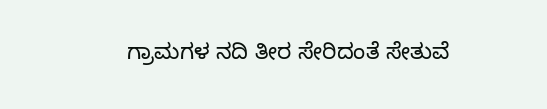ಗ್ರಾಮಗಳ ನದಿ ತೀರ ಸೇರಿದಂತೆ ಸೇತುವೆ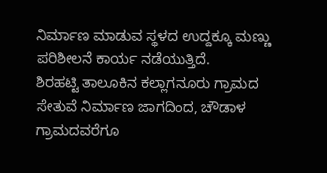ನಿರ್ಮಾಣ ಮಾಡುವ ಸ್ಥಳದ ಉದ್ದಕ್ಕೂ ಮಣ್ಣು ಪರಿಶೀಲನೆ ಕಾರ್ಯ ನಡೆಯುತ್ತಿದೆ.
ಶಿರಹಟ್ಟಿ ತಾಲೂಕಿನ ಕಲ್ಲಾಗನೂರು ಗ್ರಾಮದ ಸೇತುವೆ ನಿರ್ಮಾಣ ಜಾಗದಿಂದ, ಚೌಡಾಳ ಗ್ರಾಮದವರೆಗೂ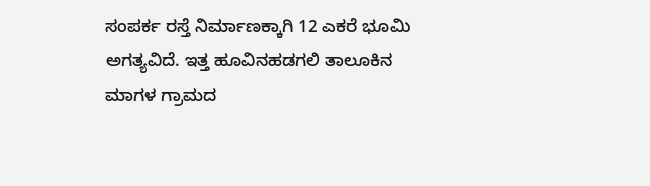ಸಂಪರ್ಕ ರಸ್ತೆ ನಿರ್ಮಾಣಕ್ಕಾಗಿ 12 ಎಕರೆ ಭೂಮಿ ಅಗತ್ಯವಿದೆ. ಇತ್ತ ಹೂವಿನಹಡಗಲಿ ತಾಲೂಕಿನ ಮಾಗಳ ಗ್ರಾಮದ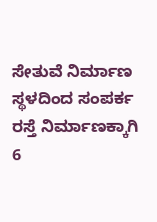ಸೇತುವೆ ನಿರ್ಮಾಣ ಸ್ಥಳದಿಂದ ಸಂಪರ್ಕ ರಸ್ತೆ ನಿರ್ಮಾಣಕ್ಕಾಗಿ 6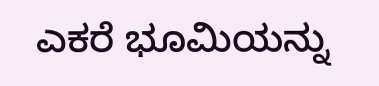ಎಕರೆ ಭೂಮಿಯನ್ನು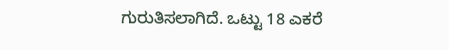ಗುರುತಿಸಲಾಗಿದೆ. ಒಟ್ಟು 18 ಎಕರೆ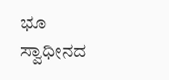ಭೂ ಸ್ವಾಧೀನದ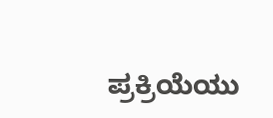ಪ್ರಕ್ರಿಯೆಯು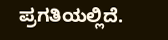ಪ್ರಗತಿಯಲ್ಲಿದೆ.